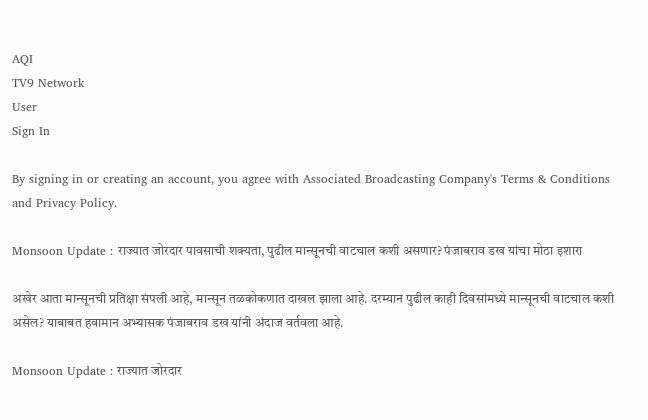AQI
TV9 Network
User
Sign In

By signing in or creating an account, you agree with Associated Broadcasting Company's Terms & Conditions and Privacy Policy.

Monsoon Update : राज्यात जोरदार पावसाची शक्यता, पुढील मान्सूनची वाटचाल कशी असणार? पंजाबराव डख यांचा मोठा इशारा

अखेर आता मान्सूनची प्रतिक्षा संपली आहे, मान्सून तळकोकणात दाखल झाला आहे. दरम्यान पुढील काही दिवसांमध्ये मान्सूनची वाटचाल कशी असेल? याबाबत हवामान अभ्यासक पंजाबराव डख यांनी अंदाज वर्तवला आहे.

Monsoon Update : राज्यात जोरदार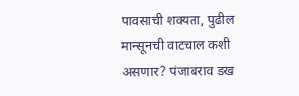पावसाची शक्यता, पुढील मान्सूनची वाटचाल कशी असणार? पंजाबराव डख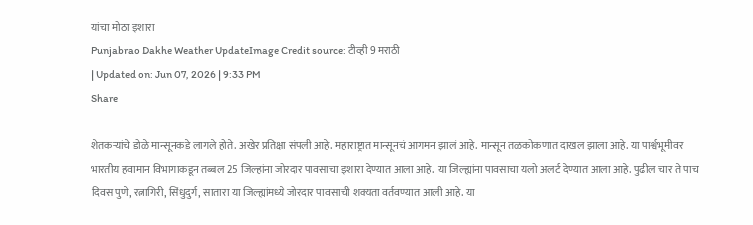यांचा मोठा इशारा
Punjabrao Dakhe Weather UpdateImage Credit source: टीव्ही 9 मराठी
| Updated on: Jun 07, 2026 | 9:33 PM
Share

शेतकऱ्यांचे डोळे मान्सूनकडे लागले होते. अखेर प्रतिक्षा संपली आहे. महाराष्ट्रात मान्सूनचं आगमन झालं आहे. मान्सून तळकोकणात दाखल झाला आहे. या पार्श्वभूमीवर भारतीय हवामान विभागाकडून तब्बल 25 जिल्हांना जोरदार पावसाचा इशारा देण्यात आला आहे. या जिल्ह्यांना पावसाचा यलो अलर्ट देण्यात आला आहे. पुढील चार ते पाच दिवस पुणे, रत्नागिरी, सिंधुदुर्ग, सातारा या जिल्ह्यांमध्ये जोरदार पावसाची शक्यता वर्तवण्यात आली आहे. या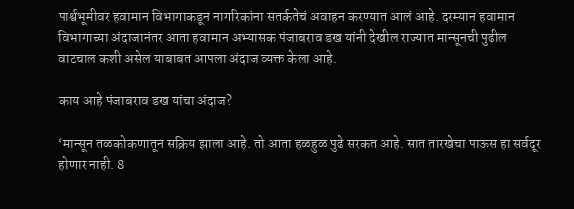पार्श्वभूमीवर हवामान विभागाकडून नागरिकांना सतर्कतेचं अवाहन करण्यात आलं आहे. दरम्यान हवामान विभागाच्या अंदाजानंतर आता हवामान अभ्यासक पंजाबराव डख यांनी देखील राज्यात मान्सूनची पुढील वाटचाल कशी असेल याबाबत आपला अंदाज व्यक्त केला आहे.

काय आहे पंजाबराव डख यांचा अंदाज?

‘मान्सून तळकोकणातून सक्रिय झाला आहे. तो आता हळहुळ पुढे सरकत आहे. सात तारखेचा पाऊस हा सर्वदूर होणार नाही. 8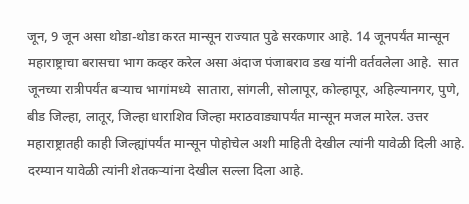जून, 9 जून असा थोडा-थोडा करत मान्सून राज्यात पुढे सरकणार आहे. 14 जूनपर्यंत मान्सून महाराष्ट्राचा बरासचा भाग कव्हर करेल असा अंदाज पंजाबराव डख यांनी वर्तवलेला आहे.  सात जूनच्या रात्रीपर्यंत बऱ्याच भागांमध्ये  सातारा, सांगली, सोलापूर, कोल्हापूर, अहिल्यानगर, पुणे, बीड जिल्हा, लातूर, जिल्हा धाराशिव जिल्हा मराठवाड्यापर्यंत मान्सून मजल मारेल. उत्तर महाराष्ट्रातही काही जिल्ह्यांपर्यंत मान्सून पोहोचेल अशी माहिती देखील त्यांनी यावेळी दिली आहे. दरम्यान यावेळी त्यांनी शेतकऱ्यांना देखील सल्ला दिला आहे.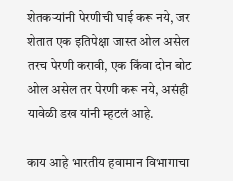शेतकऱ्यांनी पेरणीची घाई करू नये, जर शेतात एक इतिपेक्षा जास्त ओल असेल तरच पेरणी करावी, एक किंवा दोन बोट ओल असेल तर पेरणी करू नये, असंही यावेळी डख यांनी म्हटलं आहे.

काय आहे भारतीय हवामान विभागाचा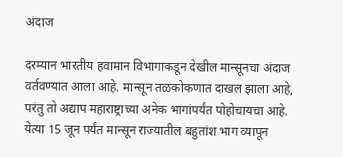अंदाज

दरम्यान भारतीय हवामान विभागाकडून देखील मान्सूनचा अंदाज वर्तवण्यात आला आहे. मान्सून तळकोकणात दाखल झाला आहे, परंतु तो अद्याप महाराष्ट्राच्या अनेक भागांपर्यंत पोहोचायचा आहे. येत्या 15 जून पर्यंत मान्सून राज्यातील बहुतांश भाग व्यापून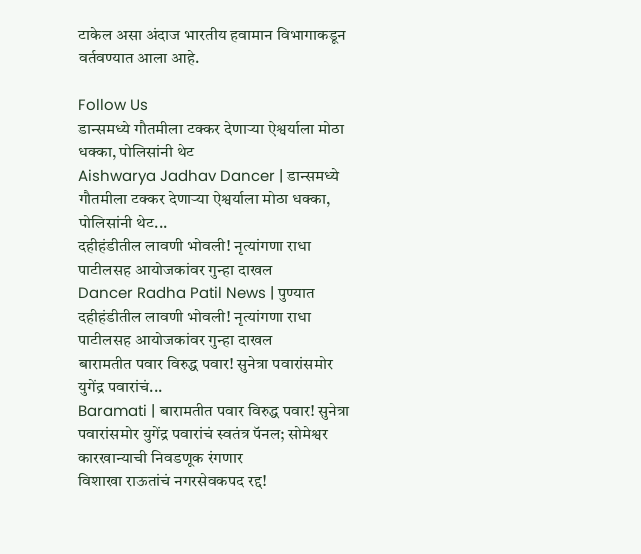टाकेल असा अंदाज भारतीय हवामान विभागाकडून वर्तवण्यात आला आहे.

Follow Us
डान्समध्ये गौतमीला टक्कर देणाऱ्या ऐश्वर्याला मोठा धक्का, पोलिसांनी थेट
Aishwarya Jadhav Dancer | डान्समध्ये गौतमीला टक्कर देणाऱ्या ऐश्वर्याला मोठा धक्का, पोलिसांनी थेट...
दहीहंडीतील लावणी भोवली! नृत्यांगणा राधा पाटीलसह आयोजकांवर गुन्हा दाखल
Dancer Radha Patil News | पुण्यात दहीहंडीतील लावणी भोवली! नृत्यांगणा राधा पाटीलसह आयोजकांवर गुन्हा दाखल
बारामतीत पवार विरुद्ध पवार! सुनेत्रा पवारांसमोर युगेंद्र पवारांचं...
Baramati | बारामतीत पवार विरुद्ध पवार! सुनेत्रा पवारांसमोर युगेंद्र पवारांचं स्वतंत्र पॅनल; सोमेश्वर कारखान्याची निवडणूक रंगणार
विशाखा राऊतांचं नगरसेवकपद रद्द!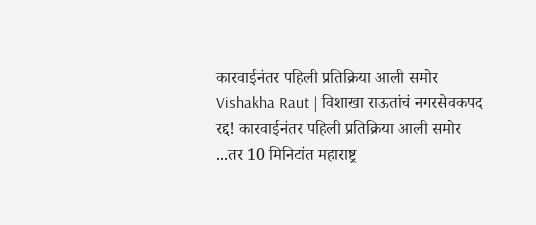कारवाईनंतर पहिली प्रतिक्रिया आली समोर
Vishakha Raut | विशाखा राऊतांचं नगरसेवकपद रद्द! कारवाईनंतर पहिली प्रतिक्रिया आली समोर
...तर 10 मिनिटांत महाराष्ट्र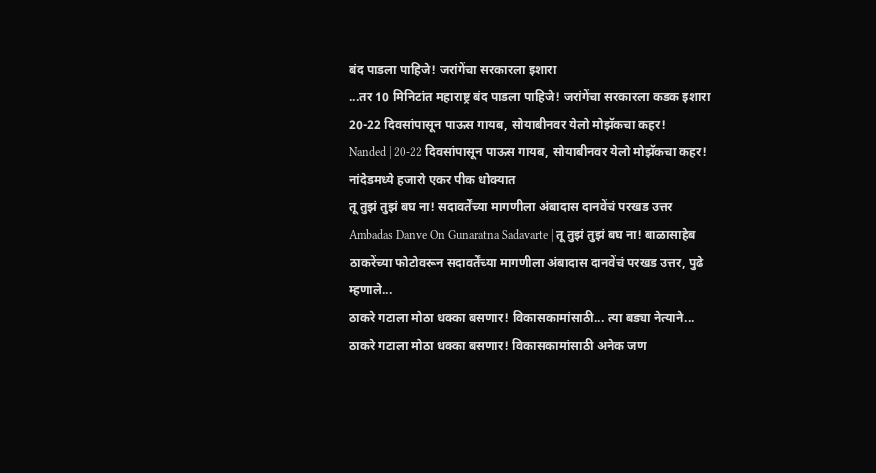बंद पाडला पाहिजे! जरांगेंचा सरकारला इशारा
...तर 10 मिनिटांत महाराष्ट्र बंद पाडला पाहिजे! जरांगेंचा सरकारला कडक इशारा
20-22 दिवसांपासून पाऊस गायब, सोयाबीनवर येलो मोझॅकचा कहर!
Nanded | 20-22 दिवसांपासून पाऊस गायब, सोयाबीनवर येलो मोझॅकचा कहर! नांदेडमध्ये हजारो एकर पीक धोक्यात
तू तुझं तुझं बघ ना! सदावर्तेंच्या मागणीला अंबादास दानवेंचं परखड उत्तर
Ambadas Danve On Gunaratna Sadavarte | तू तुझं तुझं बघ ना! बाळासाहेब ठाकरेंच्या फोटोवरून सदावर्तेंच्या मागणीला अंबादास दानवेंचं परखड उत्तर, पुढे म्हणाले...
ठाकरे गटाला मोठा धक्का बसणार! विकासकामांसाठी... त्या बड्या नेत्याने...
ठाकरे गटाला मोठा धक्का बसणार! विकासकामांसाठी अनेक जण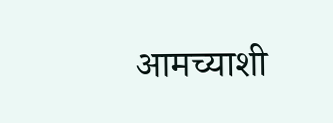आमच्याशी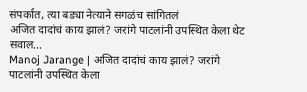संपर्कात, त्या बड्या नेत्याने सगळंच सांगितलं
अजित दादांचं काय झालं? जरांगे पाटलांनी उपस्थित केला थेट सवाल...
Manoj Jarange | अजित दादांचं काय झालं? जरांगे पाटलांनी उपस्थित केला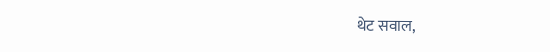थेट सवाल,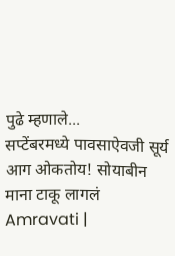पुढे म्हणाले...
सप्टेंबरमध्ये पावसाऐवजी सूर्य आग ओकतोय! सोयाबीन माना टाकू लागलं
Amravati |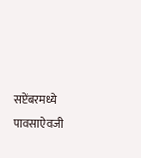सप्टेंबरमध्ये पावसाऐवजी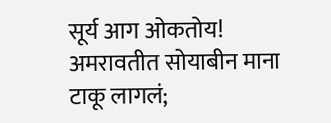सूर्य आग ओकतोय! अमरावतीत सोयाबीन माना टाकू लागलं;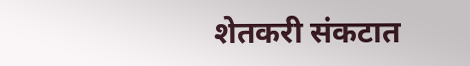शेतकरी संकटात